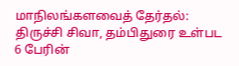மாநிலங்களவைத் தேர்தல்: திருச்சி சிவா, தம்பிதுரை உள்பட 6 பேரின்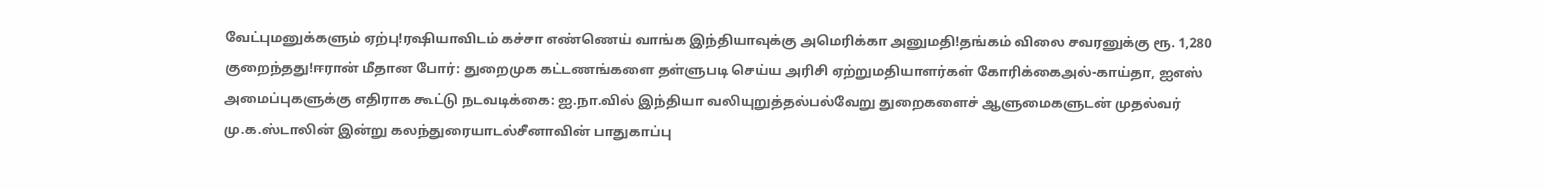வேட்புமனுக்களும் ஏற்பு!ரஷியாவிடம் கச்சா எண்ணெய் வாங்க இந்தியாவுக்கு அமெரிக்கா அனுமதி!தங்கம் விலை சவரனுக்கு ரூ. 1,280 குறைந்தது!ஈரான் மீதான போர்: துறைமுக கட்டணங்களை தள்ளுபடி செய்ய அரிசி ஏற்றுமதியாளர்கள் கோரிக்கைஅல்-காய்தா, ஐஎஸ் அமைப்புகளுக்கு எதிராக கூட்டு நடவடிக்கை: ஐ.நா.வில் இந்தியா வலியுறுத்தல்பல்வேறு துறைகளைச் ஆளுமைகளுடன் முதல்வர் மு.க.ஸ்டாலின் இன்று கலந்துரையாடல்சீனாவின் பாதுகாப்பு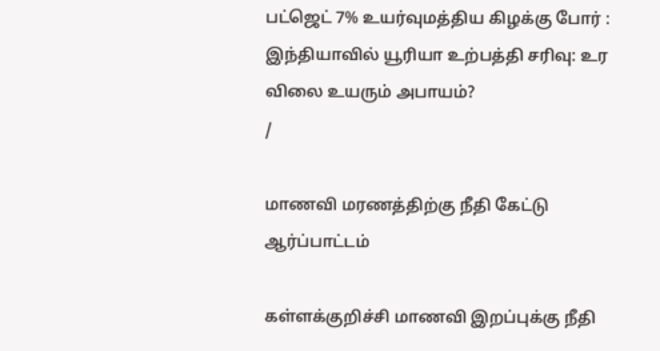பட்ஜெட் 7% உயர்வுமத்திய கிழக்கு போர் : இந்தியாவில் யூரியா உற்பத்தி சரிவு: உர விலை உயரும் அபாயம்?
/

மாணவி மரணத்திற்கு நீதி கேட்டு ஆர்ப்பாட்டம்

கள்ளக்குறிச்சி மாணவி இறப்புக்கு நீதி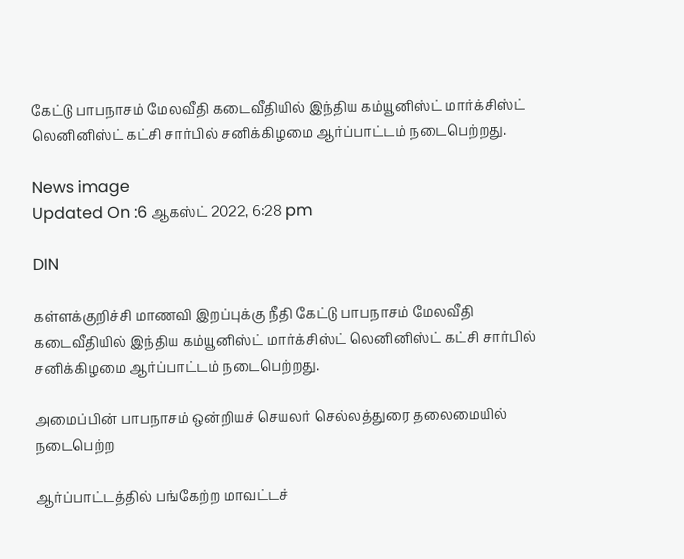கேட்டு பாபநாசம் மேலவீதி கடைவீதியில் இந்திய கம்யூனிஸ்ட் மார்க்சிஸ்ட் லெனினிஸ்ட் கட்சி சார்பில் சனிக்கிழமை ஆர்ப்பாட்டம் நடைபெற்றது.

News image
Updated On :6 ஆகஸ்ட் 2022, 6:28 pm

DIN

கள்ளக்குறிச்சி மாணவி இறப்புக்கு நீதி கேட்டு பாபநாசம் மேலவீதி கடைவீதியில் இந்திய கம்யூனிஸ்ட் மார்க்சிஸ்ட் லெனினிஸ்ட் கட்சி சார்பில் சனிக்கிழமை ஆர்ப்பாட்டம் நடைபெற்றது.

அமைப்பின் பாபநாசம் ஒன்றியச் செயலர் செல்லத்துரை தலைமையில் நடைபெற்ற

ஆர்ப்பாட்டத்தில் பங்கேற்ற மாவட்டச்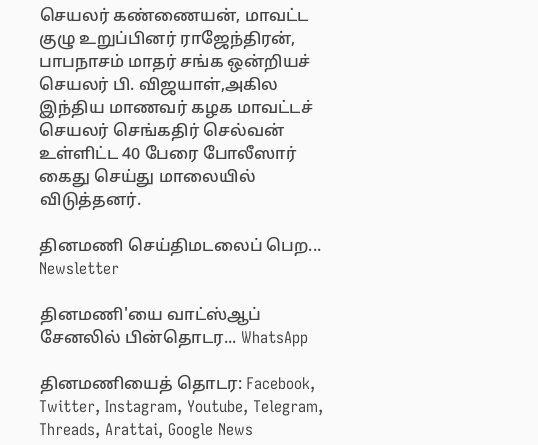செயலர் கண்ணையன், மாவட்ட குழு உறுப்பினர் ராஜேந்திரன், பாபநாசம் மாதர் சங்க ஒன்றியச் செயலர் பி. விஜயாள்,அகில இந்திய மாணவர் கழக மாவட்டச் செயலர் செங்கதிர் செல்வன் உள்ளிட்ட 40 பேரை போலீஸார் கைது செய்து மாலையில் விடுத்தனர்.

தினமணி செய்திமடலைப் பெற... Newsletter

தினமணி'யை வாட்ஸ்ஆப் சேனலில் பின்தொடர... WhatsApp

தினமணியைத் தொடர: Facebook, Twitter, Instagram, Youtube, Telegram, Threads, Arattai, Google News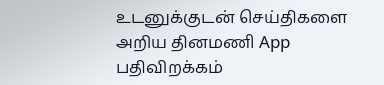உடனுக்குடன் செய்திகளை அறிய தினமணி App பதிவிறக்கம்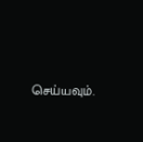செய்யவும்.